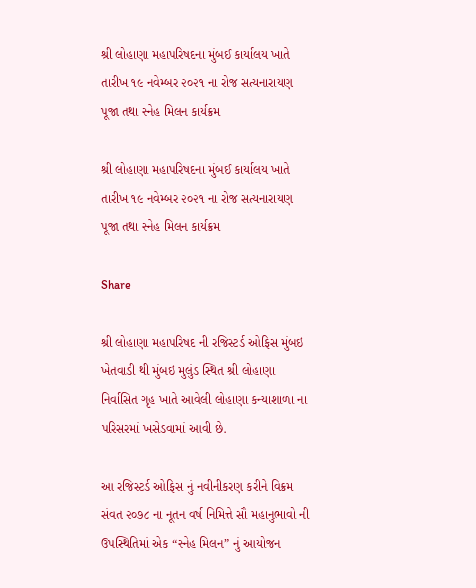શ્રી લોહાણા મહાપરિષદના મુંબઈ કાર્યાલય ખાતે તારીખ ૧૯ નવેમ્બર ૨૦૨૧ ના રોજ સત્યનારાયણ પૂજા તથા સ્નેહ મિલન કાર્યક્રમ

શ્રી લોહાણા મહાપરિષદના મુંબઈ કાર્યાલય ખાતે તારીખ ૧૯ નવેમ્બર ૨૦૨૧ ના રોજ સત્યનારાયણ પૂજા તથા સ્નેહ મિલન કાર્યક્રમ

Share

શ્રી લોહાણા મહાપરિષદ ની રજિસ્ટર્ડ ઓફિસ મુંબઇ ખેતવાડી થી મુંબઇ મુલુંડ સ્થિત શ્રી લોહાણા નિર્વાસિત ગૃહ ખાતે આવેલી લોહાણા કન્યાશાળા ના પરિસરમાં ખસેડવામાં આવી છે.

આ રજિસ્ટર્ડ ઓફિસ નું નવીનીકરણ કરીને વિક્રમ સંવત ૨૦૭૮ ના નૂતન વર્ષ નિમિત્તે સૌ મહાનુભાવો ની ઉપસ્થિતિમાં એક “સ્નેહ મિલન” નું આયોજન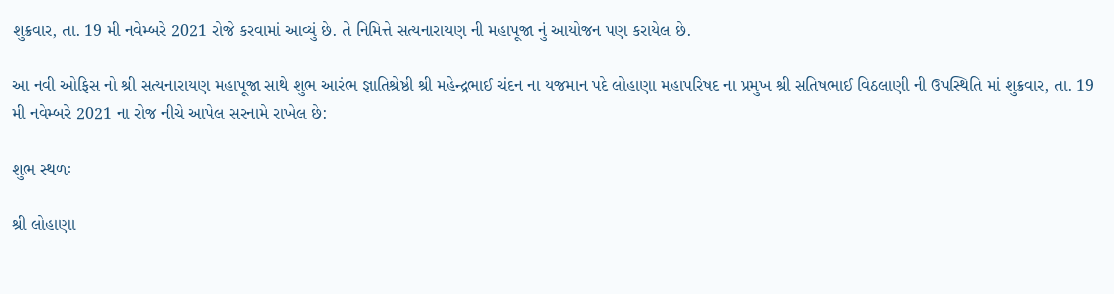શુક્રવાર, તા. 19 મી નવેમ્બરે 2021 રોજે કરવામાં આવ્યું છે. તે નિમિત્તે સત્યનારાયણ ની મહાપૂજા નું આયોજન પણ કરાયેલ છે.

આ નવી ઓફિસ નો શ્રી સત્યનારાયણ મહાપૂજા સાથે શુભ આરંભ જ્ઞાતિશ્રેષ્ઠી શ્રી મહેન્દ્રભાઈ ચંદન ના યજમાન પદે લોહાણા મહાપરિષદ ના પ્રમુખ શ્રી સતિષભાઈ વિઠલાણી ની ઉપસ્થિતિ માં શુક્રવાર, તા. 19 મી નવેમ્બરે 2021 ના રોજ નીચે આપેલ સરનામે રાખેલ છે:

શુભ સ્થળઃ

શ્રી લોહાણા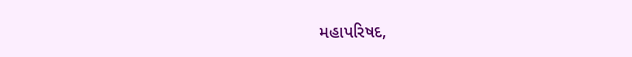મહાપરિષદ,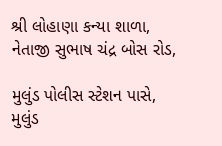શ્રી લોહાણા કન્યા શાળા, નેતાજી સુભાષ ચંદ્ર બોસ રોડ,

મુલુંડ પોલીસ સ્ટેશન પાસે, મુલુંડ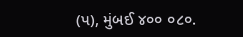(પ), મુંબઈ ૪૦૦ ૦૮૦.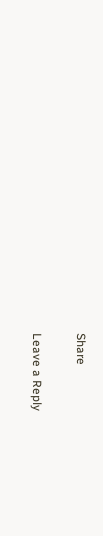Share

Leave a Reply